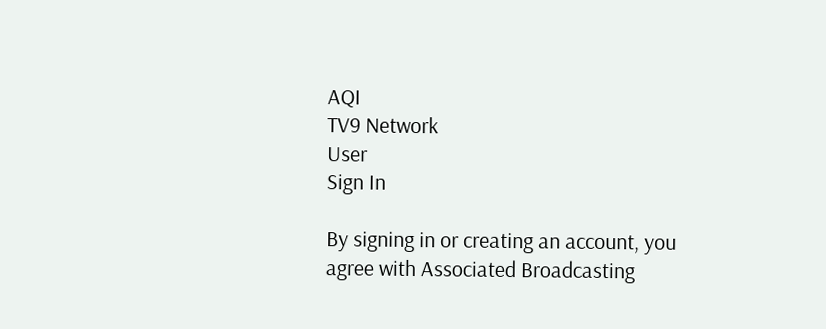AQI
TV9 Network
User
Sign In

By signing in or creating an account, you agree with Associated Broadcasting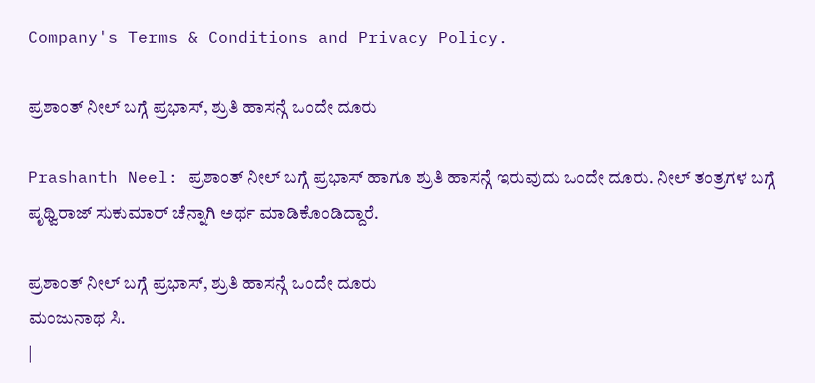Company's Terms & Conditions and Privacy Policy.

ಪ್ರಶಾಂತ್ ನೀಲ್ ಬಗ್ಗೆ ಪ್ರಭಾಸ್, ಶ್ರುತಿ ಹಾಸನ್ಗೆ ಒಂದೇ ದೂರು

Prashanth Neel: ಪ್ರಶಾಂತ್ ನೀಲ್ ಬಗ್ಗೆ ಪ್ರಭಾಸ್ ಹಾಗೂ ಶ್ರುತಿ ಹಾಸನ್ಗೆ ಇರುವುದು ಒಂದೇ ದೂರು. ನೀಲ್ ತಂತ್ರಗಳ ಬಗ್ಗೆ ಪೃಥ್ವಿರಾಜ್ ಸುಕುಮಾರ್ ಚೆನ್ನಾಗಿ ಅರ್ಥ ಮಾಡಿಕೊಂಡಿದ್ದಾರೆ.

ಪ್ರಶಾಂತ್ ನೀಲ್ ಬಗ್ಗೆ ಪ್ರಭಾಸ್, ಶ್ರುತಿ ಹಾಸನ್ಗೆ ಒಂದೇ ದೂರು
ಮಂಜುನಾಥ ಸಿ.
|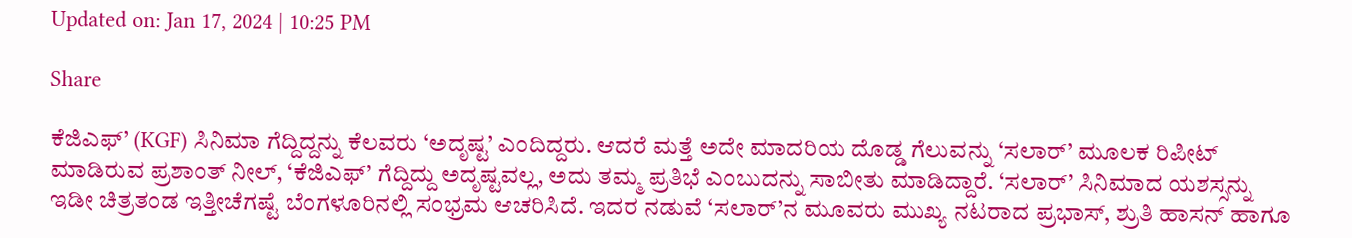Updated on: Jan 17, 2024 | 10:25 PM

Share

ಕೆಜಿಎಫ್’ (KGF) ಸಿನಿಮಾ ಗೆದ್ದಿದ್ದನ್ನು ಕೆಲವರು ‘ಅದೃಷ್ಟ’ ಎಂದಿದ್ದರು. ಆದರೆ ಮತ್ತೆ ಅದೇ ಮಾದರಿಯ ದೊಡ್ಡ ಗೆಲುವನ್ನು ‘ಸಲಾರ್’ ಮೂಲಕ ರಿಪೀಟ್ ಮಾಡಿರುವ ಪ್ರಶಾಂತ್ ನೀಲ್, ‘ಕೆಜಿಎಫ್’ ಗೆದ್ದಿದ್ದು ಅದೃಷ್ಟವಲ್ಲ, ಅದು ತಮ್ಮ ಪ್ರತಿಭೆ ಎಂಬುದನ್ನು ಸಾಬೀತು ಮಾಡಿದ್ದಾರೆ. ‘ಸಲಾರ್’ ಸಿನಿಮಾದ ಯಶಸ್ಸನ್ನು ಇಡೀ ಚಿತ್ರತಂಡ ಇತ್ತೀಚೆಗಷ್ಟೆ ಬೆಂಗಳೂರಿನಲ್ಲಿ ಸಂಭ್ರಮ ಆಚರಿಸಿದೆ. ಇದರ ನಡುವೆ ‘ಸಲಾರ್’ನ ಮೂವರು ಮುಖ್ಯ ನಟರಾದ ಪ್ರಭಾಸ್, ಶ್ರುತಿ ಹಾಸನ್ ಹಾಗೂ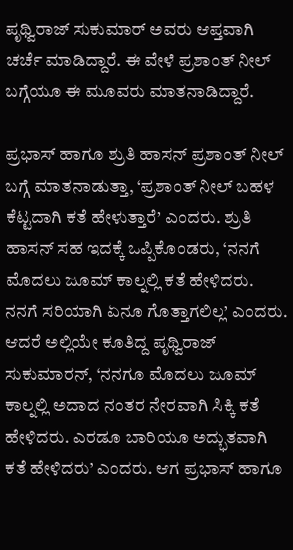ಪೃಥ್ವಿರಾಜ್ ಸುಕುಮಾರ್ ಅವರು ಆಪ್ತವಾಗಿ ಚರ್ಚೆ ಮಾಡಿದ್ದಾರೆ. ಈ ವೇಳೆ ಪ್ರಶಾಂತ್ ನೀಲ್ ಬಗ್ಗೆಯೂ ಈ ಮೂವರು ಮಾತನಾಡಿದ್ದಾರೆ.

ಪ್ರಭಾಸ್ ಹಾಗೂ ಶ್ರುತಿ ಹಾಸನ್ ಪ್ರಶಾಂತ್ ನೀಲ್ ಬಗ್ಗೆ ಮಾತನಾಡುತ್ತಾ, ‘ಪ್ರಶಾಂತ್ ನೀಲ್ ಬಹಳ ಕೆಟ್ಟದಾಗಿ ಕತೆ ಹೇಳುತ್ತಾರೆ’ ಎಂದರು. ಶ್ರುತಿ ಹಾಸನ್ ಸಹ ಇದಕ್ಕೆ ಒಪ್ಪಿಕೊಂಡರು, ‘ನನಗೆ ಮೊದಲು ಜೂಮ್ ಕಾಲ್ನಲ್ಲಿ ಕತೆ ಹೇಳಿದರು. ನನಗೆ ಸರಿಯಾಗಿ ಏನೂ ಗೊತ್ತಾಗಲಿಲ್ಲ’ ಎಂದರು. ಆದರೆ ಅಲ್ಲಿಯೇ ಕೂತಿದ್ದ ಪೃಥ್ವಿರಾಜ್ ಸುಕುಮಾರನ್, ‘ನನಗೂ ಮೊದಲು ಜೂಮ್ ಕಾಲ್ನಲ್ಲಿ ಅದಾದ ನಂತರ ನೇರವಾಗಿ ಸಿಕ್ಕಿ ಕತೆ ಹೇಳಿದರು. ಎರಡೂ ಬಾರಿಯೂ ಅದ್ಭುತವಾಗಿ ಕತೆ ಹೇಳಿದರು’ ಎಂದರು. ಆಗ ಪ್ರಭಾಸ್ ಹಾಗೂ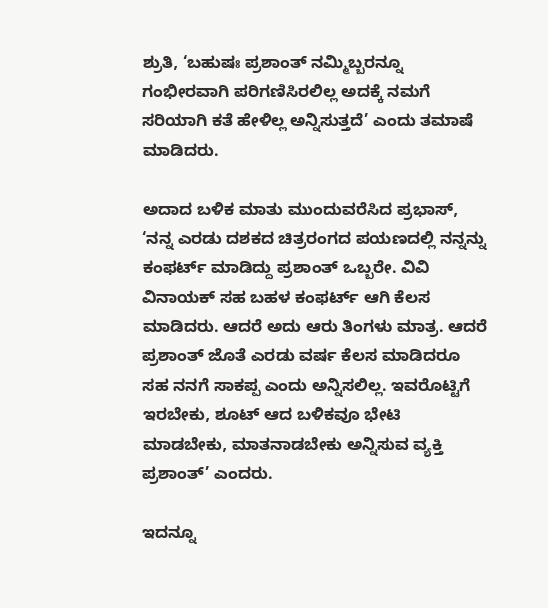ಶ್ರುತಿ, ‘ಬಹುಷಃ ಪ್ರಶಾಂತ್ ನಮ್ಮಿಬ್ಬರನ್ನೂ ಗಂಭೀರವಾಗಿ ಪರಿಗಣಿಸಿರಲಿಲ್ಲ ಅದಕ್ಕೆ ನಮಗೆ ಸರಿಯಾಗಿ ಕತೆ ಹೇಳಿಲ್ಲ ಅನ್ನಿಸುತ್ತದೆ’ ಎಂದು ತಮಾಷೆ ಮಾಡಿದರು.

ಅದಾದ ಬಳಿಕ ಮಾತು ಮುಂದುವರೆಸಿದ ಪ್ರಭಾಸ್, ‘ನನ್ನ ಎರಡು ದಶಕದ ಚಿತ್ರರಂಗದ ಪಯಣದಲ್ಲಿ ನನ್ನನ್ನು ಕಂಫರ್ಟ್ ಮಾಡಿದ್ದು ಪ್ರಶಾಂತ್ ಒಬ್ಬರೇ. ವಿವಿ ವಿನಾಯಕ್ ಸಹ ಬಹಳ ಕಂಫರ್ಟ್ ಆಗಿ ಕೆಲಸ ಮಾಡಿದರು. ಆದರೆ ಅದು ಆರು ತಿಂಗಳು ಮಾತ್ರ. ಆದರೆ ಪ್ರಶಾಂತ್ ಜೊತೆ ಎರಡು ವರ್ಷ ಕೆಲಸ ಮಾಡಿದರೂ ಸಹ ನನಗೆ ಸಾಕಪ್ಪ ಎಂದು ಅನ್ನಿಸಲಿಲ್ಲ. ಇವರೊಟ್ಟಿಗೆ ಇರಬೇಕು, ಶೂಟ್ ಆದ ಬಳಿಕವೂ ಭೇಟಿ ಮಾಡಬೇಕು, ಮಾತನಾಡಬೇಕು ಅನ್ನಿಸುವ ವ್ಯಕ್ತಿ ಪ್ರಶಾಂತ್’ ಎಂದರು.

ಇದನ್ನೂ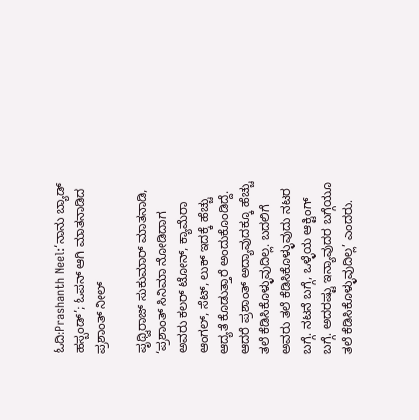ಓದಿ:Prashanth Neel:‘ನಾನು ಬ್ಯಾಡ್ ಹಸ್ಬಂಡ್’; ಓಪನ್ ಆಗಿ ಮಾತನಾಡಿದ ಪ್ರಶಾಂತ್ ನೀಲ್

ಪೃಥ್ವಿರಾಜ್ ಸುಕುಮಾರ್ ಮಾತನಾಡಿ, ‘ಪ್ರಶಾಂತ್ ಸಿನಿಮಾ ನೋಡಿದಾಗ ಅವರು ಕಲರ್ ಟೋನ್, ಕ್ಯಾಮೆರಾ ಆಂಗಲ್, ಸೆಟ್, ಲುಕ್ ಇದಕ್ಕೆ ಹೆಚ್ಚು ಆದ್ಯತೆ ಕೊಡುತ್ತಾರೆ ಅಂದುಕೊಂಡಿದ್ದೆ. ಆದರೆ ಪ್ರಶಾಂತ್ ಅದ್ಯಾವುದಕ್ಕೂ ಹೆಚ್ಚು ತಲೆ ಕೆಡಿಸಿಕೊಳ್ಳುವುದಿಲ್ಲ. ಬದಲಿಗೆ ಅವರು ತಲೆ ಕೆಡಿಸಿಕೊಳ್ಳುವುದು ನಟರ ಬಗ್ಗೆ. ನಟನೆ ಬಗ್ಗೆ, ಒಳ್ಳೆಯ ಆಕ್ಟಿಂಗ್ ಬಗ್ಗೆ. ಅದರಷ್ಟು ಇನ್ಯಾವುದರ ಬಗ್ಗೆಯೂ ತಲೆ ಕೆಡಿಸಿಕೊಳ್ಳುವುದಿಲ್ಲ’ ಎಂದರು.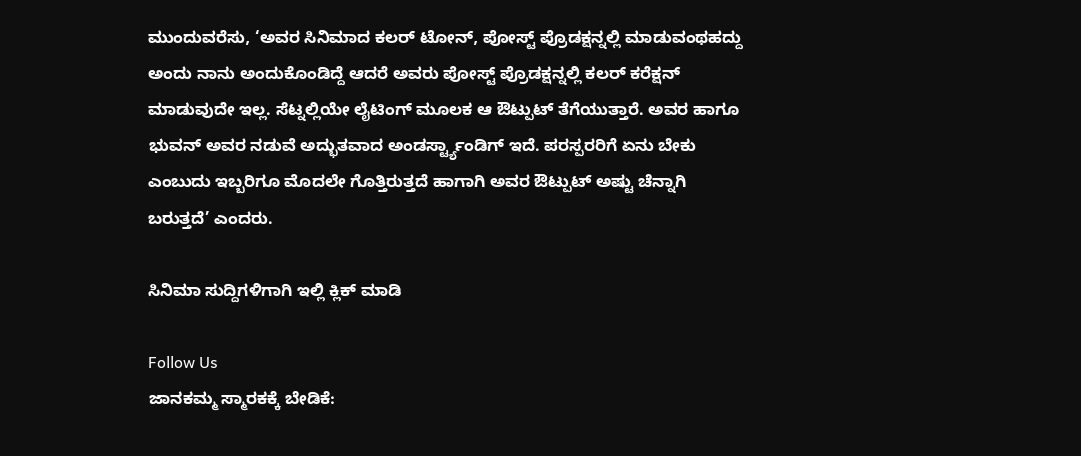ಮುಂದುವರೆಸು, ‘ಅವರ ಸಿನಿಮಾದ ಕಲರ್ ಟೋನ್, ಪೋಸ್ಟ್ ಪ್ರೊಡಕ್ಷನ್ನಲ್ಲಿ ಮಾಡುವಂಥಹದ್ದು ಅಂದು ನಾನು ಅಂದುಕೊಂಡಿದ್ದೆ ಆದರೆ ಅವರು ಪೋಸ್ಟ್ ಪ್ರೊಡಕ್ಷನ್ನಲ್ಲಿ ಕಲರ್ ಕರೆಕ್ಷನ್ ಮಾಡುವುದೇ ಇಲ್ಲ. ಸೆಟ್ನಲ್ಲಿಯೇ ಲೈಟಿಂಗ್ ಮೂಲಕ ಆ ಔಟ್ಪುಟ್ ತೆಗೆಯುತ್ತಾರೆ. ಅವರ ಹಾಗೂ ಭುವನ್ ಅವರ ನಡುವೆ ಅದ್ಭುತವಾದ ಅಂಡರ್ಸ್ಟ್ಯಾಂಡಿಗ್ ಇದೆ. ಪರಸ್ಪರರಿಗೆ ಏನು ಬೇಕು ಎಂಬುದು ಇಬ್ಬರಿಗೂ ಮೊದಲೇ ಗೊತ್ತಿರುತ್ತದೆ ಹಾಗಾಗಿ ಅವರ ಔಟ್ಪುಟ್ ಅಷ್ಟು ಚೆನ್ನಾಗಿ ಬರುತ್ತದೆ’ ಎಂದರು.

ಸಿನಿಮಾ ಸುದ್ದಿಗಳಿಗಾಗಿ ಇಲ್ಲಿ ಕ್ಲಿಕ್ ಮಾಡಿ

Follow Us
ಜಾನಕಮ್ಮ ಸ್ಮಾರಕಕ್ಕೆ ಬೇಡಿಕೆ: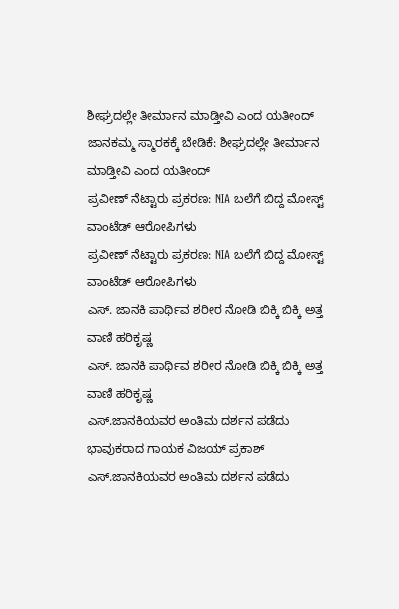ಶೀಘ್ರದಲ್ಲೇ ತೀರ್ಮಾನ ಮಾಡ್ತೀವಿ ಎಂದ ಯತೀಂದ್
ಜಾನಕಮ್ಮ ಸ್ಮಾರಕಕ್ಕೆ ಬೇಡಿಕೆ: ಶೀಘ್ರದಲ್ಲೇ ತೀರ್ಮಾನ ಮಾಡ್ತೀವಿ ಎಂದ ಯತೀಂದ್
ಪ್ರವೀಣ್ ನೆಟ್ಟಾರು ಪ್ರಕರಣ: NIA ಬಲೆಗೆ ಬಿದ್ದ ಮೋಸ್ಟ್ ವಾಂಟೆಡ್ ಆರೋಪಿಗಳು
ಪ್ರವೀಣ್ ನೆಟ್ಟಾರು ಪ್ರಕರಣ: NIA ಬಲೆಗೆ ಬಿದ್ದ ಮೋಸ್ಟ್ ವಾಂಟೆಡ್ ಆರೋಪಿಗಳು
ಎಸ್. ಜಾನಕಿ ಪಾರ್ಥಿವ ಶರೀರ ನೋಡಿ ಬಿಕ್ಕಿ ಬಿಕ್ಕಿ ಅತ್ತ ವಾಣಿ ಹರಿಕೃಷ್ಣ
ಎಸ್. ಜಾನಕಿ ಪಾರ್ಥಿವ ಶರೀರ ನೋಡಿ ಬಿಕ್ಕಿ ಬಿಕ್ಕಿ ಅತ್ತ ವಾಣಿ ಹರಿಕೃಷ್ಣ
ಎಸ್.ಜಾನಕಿಯವರ ಅಂತಿಮ ದರ್ಶನ ಪಡೆದು ಭಾವುಕರಾದ ಗಾಯಕ ವಿಜಯ್ ಪ್ರಕಾಶ್
ಎಸ್.ಜಾನಕಿಯವರ ಅಂತಿಮ ದರ್ಶನ ಪಡೆದು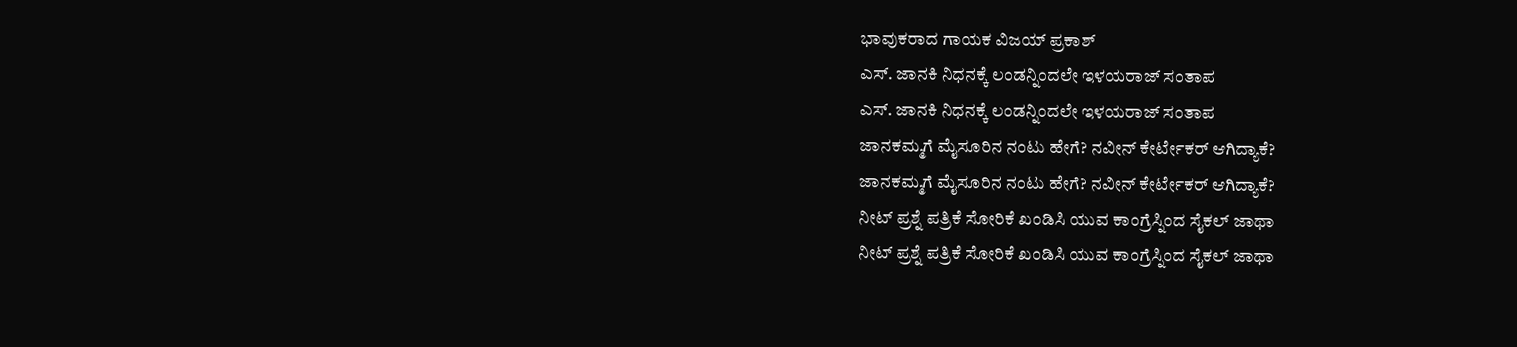ಭಾವುಕರಾದ ಗಾಯಕ ವಿಜಯ್ ಪ್ರಕಾಶ್
ಎಸ್. ಜಾನಕಿ ನಿಧನಕ್ಕೆ ಲಂಡನ್ನಿಂದಲೇ ಇಳಯರಾಜ್ ಸಂತಾಪ
ಎಸ್. ಜಾನಕಿ ನಿಧನಕ್ಕೆ ಲಂಡನ್ನಿಂದಲೇ ಇಳಯರಾಜ್ ಸಂತಾಪ
ಜಾನಕಮ್ಮಗೆ ಮೈಸೂರಿನ ನಂಟು ಹೇಗೆ? ನವೀನ್ ಕೇರ್ಟೇಕರ್ ಆಗಿದ್ಯಾಕೆ?
ಜಾನಕಮ್ಮಗೆ ಮೈಸೂರಿನ ನಂಟು ಹೇಗೆ? ನವೀನ್ ಕೇರ್ಟೇಕರ್ ಆಗಿದ್ಯಾಕೆ?
ನೀಟ್ ಪ್ರಶ್ನೆ ಪತ್ರಿಕೆ ಸೋರಿಕೆ ಖಂಡಿಸಿ ಯುವ ಕಾಂಗ್ರೆಸ್ನಿಂದ ಸೈಕಲ್ ಜಾಥಾ
ನೀಟ್ ಪ್ರಶ್ನೆ ಪತ್ರಿಕೆ ಸೋರಿಕೆ ಖಂಡಿಸಿ ಯುವ ಕಾಂಗ್ರೆಸ್ನಿಂದ ಸೈಕಲ್ ಜಾಥಾ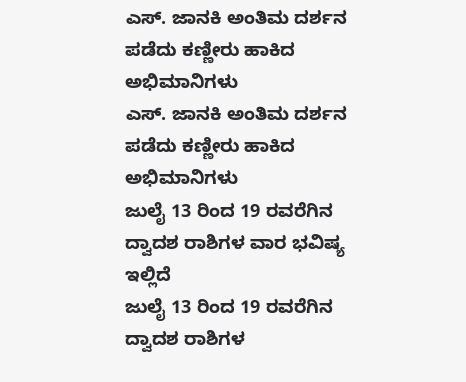ಎಸ್. ಜಾನಕಿ ಅಂತಿಮ ದರ್ಶನ ಪಡೆದು ಕಣ್ಣೀರು ಹಾಕಿದ ಅಭಿಮಾನಿಗಳು
ಎಸ್. ಜಾನಕಿ ಅಂತಿಮ ದರ್ಶನ ಪಡೆದು ಕಣ್ಣೀರು ಹಾಕಿದ ಅಭಿಮಾನಿಗಳು
ಜುಲೈ 13 ರಿಂದ 19 ರವರೆಗಿನ ದ್ವಾದಶ ರಾಶಿಗಳ ವಾರ ಭವಿಷ್ಯ ಇಲ್ಲಿದೆ
ಜುಲೈ 13 ರಿಂದ 19 ರವರೆಗಿನ ದ್ವಾದಶ ರಾಶಿಗಳ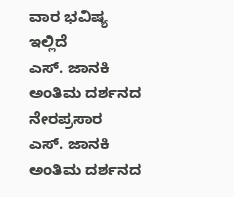ವಾರ ಭವಿಷ್ಯ ಇಲ್ಲಿದೆ
ಎಸ್. ಜಾನಕಿ ಅಂತಿಮ ದರ್ಶನದ ನೇರಪ್ರಸಾರ
ಎಸ್. ಜಾನಕಿ ಅಂತಿಮ ದರ್ಶನದ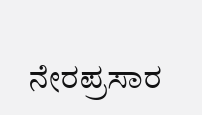ನೇರಪ್ರಸಾರ